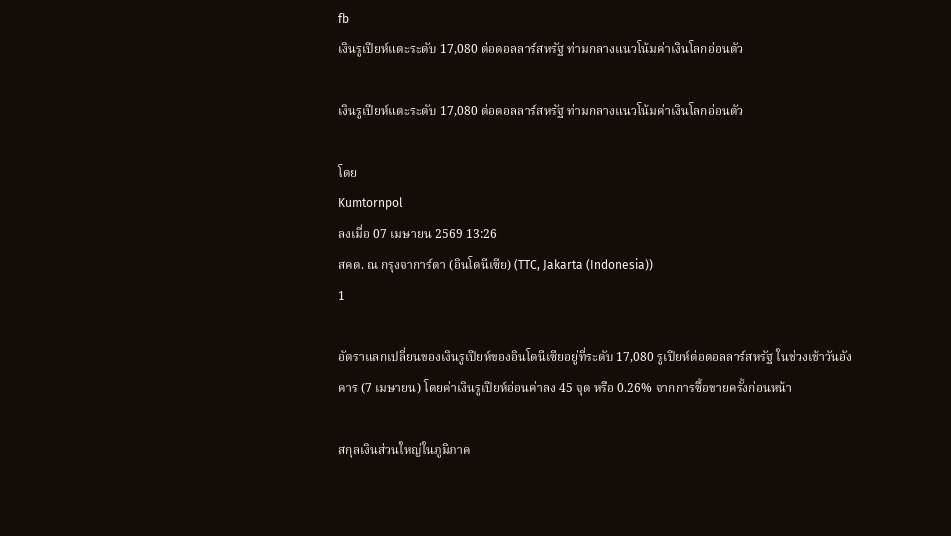fb
เงินรูเปียห์แตะระดับ 17,080 ต่อดอลลาร์สหรัฐ ท่ามกลางแนวโน้มค่าเงินโลกอ่อนตัว

เงินรูเปียห์แตะระดับ 17,080 ต่อดอลลาร์สหรัฐ ท่ามกลางแนวโน้มค่าเงินโลกอ่อนตัว

โดย
Kumtornpol
ลงเมื่อ 07 เมษายน 2569 13:26
สคต. ณ กรุงจาการ์ตา (อินโดนีเซีย) (TTC, Jakarta (Indonesia))
1

อัตราแลกเปลี่ยนของเงินรูเปียห์ของอินโดนีเซียอยู่ที่ระดับ 17,080 รูเปียห์ต่อดอลลาร์สหรัฐ ในช่วงเช้าวันอังคาร (7 เมษายน) โดยค่าเงินรูเปียห์อ่อนค่าลง 45 จุด หรือ 0.26% จากการซื้อขายครั้งก่อนหน้า

สกุลเงินส่วนใหญ่ในภูมิภาค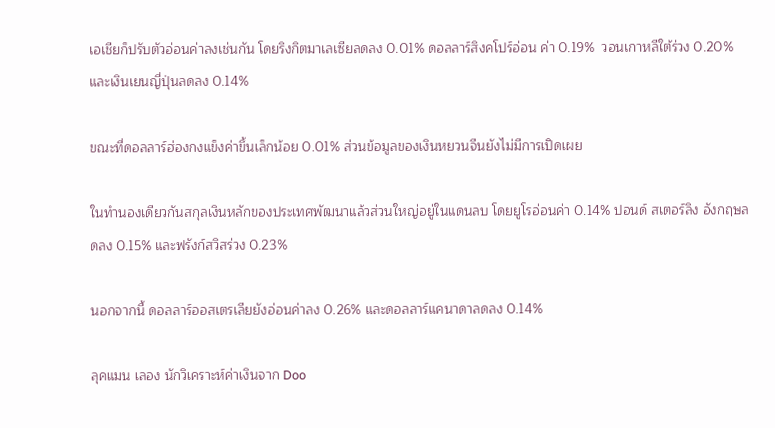เอเชียก็ปรับตัวอ่อนค่าลงเช่นกัน โดยริงกิตมาเลเซียลดลง 0.01% ดอลลาร์สิงคโปร์อ่อน ค่า 0.19%  วอนเกาหลีใต้ร่วง 0.20% และเงินเยนญี่ปุ่นลดลง 0.14%

ขณะที่ดอลลาร์ฮ่องกงแข็งค่าขึ้นเล็กน้อย 0.01% ส่วนข้อมูลของเงินหยวนจีนยังไม่มีการเปิดเผย

ในทำนองเดียวกันสกุลเงินหลักของประเทศพัฒนาแล้วส่วนใหญ่อยู่ในแดนลบ โดยยูโรอ่อนค่า 0.14% ปอนด์ สเตอร์ลิง อังกฤษลดลง 0.15% และฟรังก์สวิสร่วง 0.23%

นอกจากนี้ ดอลลาร์ออสเตรเลียยังอ่อนค่าลง 0.26% และดอลลาร์แคนาดาลดลง 0.14%

ลุคแมน เลอง นักวิเคราะห์ค่าเงินจาก Doo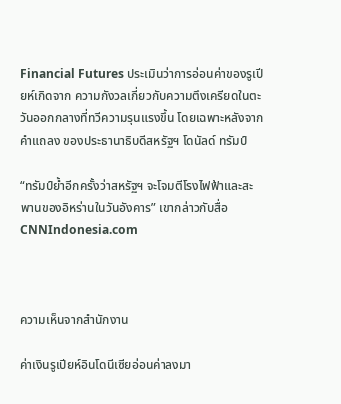Financial Futures ประเมินว่าการอ่อนค่าของรูเปียห์เกิดจาก ความกังวลเกี่ยวกับความตึงเครียดในตะวันออกกลางที่ทวีความรุนแรงขึ้น โดยเฉพาะหลังจากคำแถลง ของประธานาธิบดีสหรัฐฯ โดนัลด์ ทรัมป์

“ทรัมป์ย้ำอีกครั้งว่าสหรัฐฯ จะโจมตีโรงไฟฟ้าและสะพานของอิหร่านในวันอังคาร” เขากล่าวกับสื่อ CNNIndonesia.com



ความเห็นจากสำนักงาน

ค่าเงินรูเปียห์อินโดนีเซียอ่อนค่าลงมา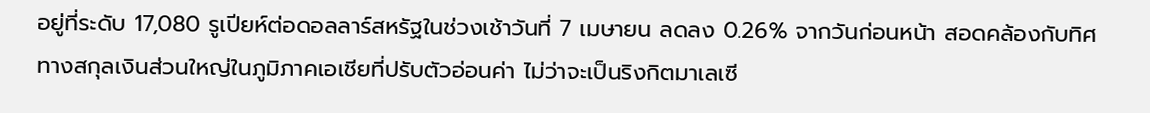อยู่ที่ระดับ 17,080 รูเปียห์ต่อดอลลาร์สหรัฐในช่วงเช้าวันที่ 7 เมษายน ลดลง 0.26% จากวันก่อนหน้า สอดคล้องกับทิศทางสกุลเงินส่วนใหญ่ในภูมิภาคเอเชียที่ปรับตัวอ่อนค่า ไม่ว่าจะเป็นริงกิตมาเลเซี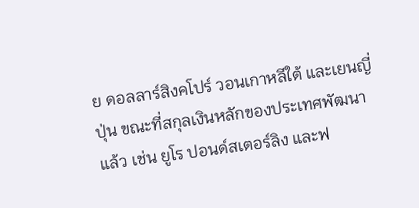ย ดอลลาร์สิงคโปร์ วอนเกาหลีใต้ และเยนญี่ปุ่น ขณะที่สกุลเงินหลักของประเทศพัฒนาแล้ว เช่น ยูโร ปอนด์สเตอร์ลิง และฟ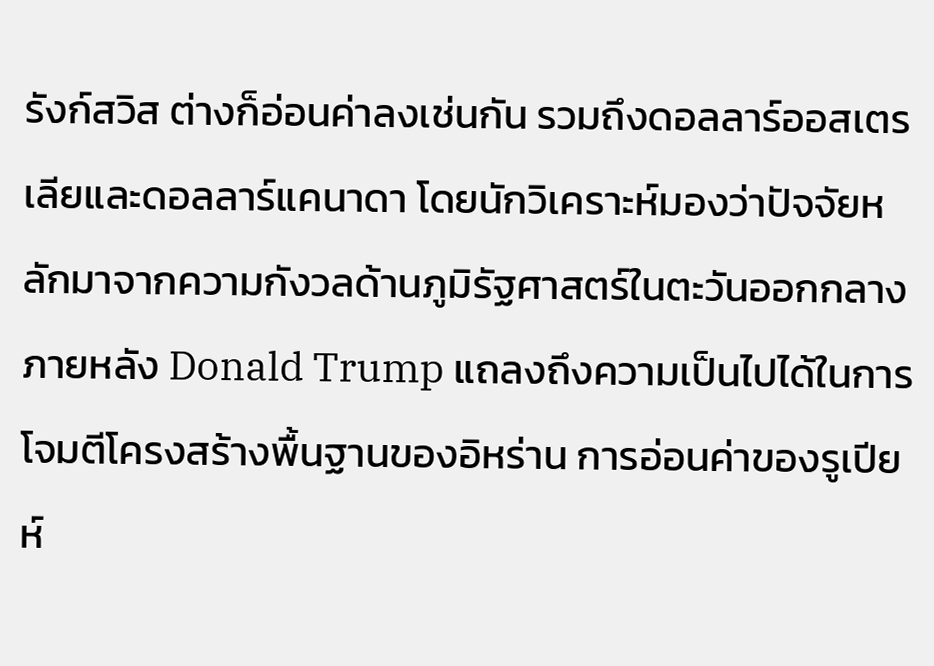รังก์สวิส ต่างก็อ่อนค่าลงเช่นกัน รวมถึงดอลลาร์ออสเตรเลียและดอลลาร์แคนาดา โดยนักวิเคราะห์มองว่าปัจจัยหลักมาจากความกังวลด้านภูมิรัฐศาสตร์ในตะวันออกกลาง ภายหลัง Donald Trump แถลงถึงความเป็นไปได้ในการโจมตีโครงสร้างพื้นฐานของอิหร่าน การอ่อนค่าของรูเปียห์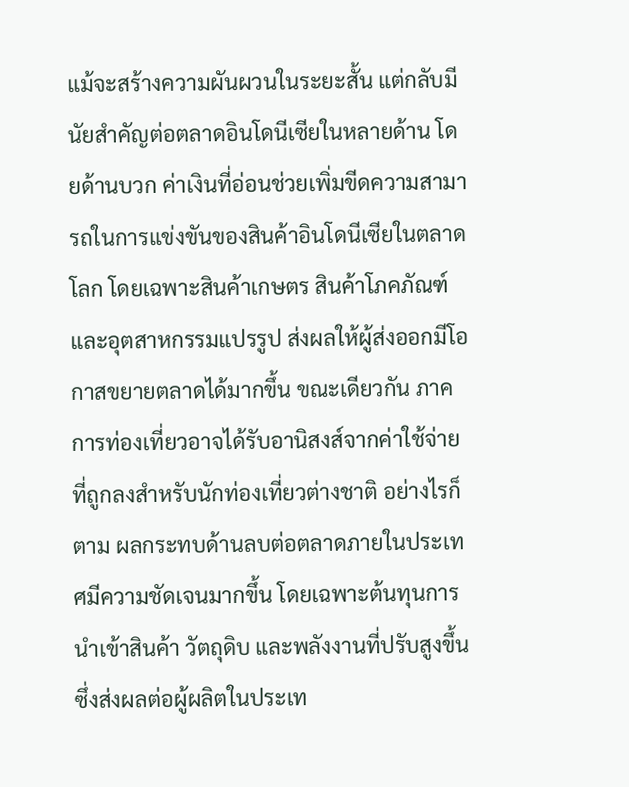แม้จะสร้างความผันผวนในระยะสั้น แต่กลับมีนัยสำคัญต่อตลาดอินโดนีเซียในหลายด้าน โดยด้านบวก ค่าเงินที่อ่อนช่วยเพิ่มขีดความสามารถในการแข่งขันของสินค้าอินโดนีเซียในตลาดโลก โดยเฉพาะสินค้าเกษตร สินค้าโภคภัณฑ์ และอุตสาหกรรมแปรรูป ส่งผลให้ผู้ส่งออกมีโอกาสขยายตลาดได้มากขึ้น ขณะเดียวกัน ภาคการท่องเที่ยวอาจได้รับอานิสงส์จากค่าใช้จ่ายที่ถูกลงสำหรับนักท่องเที่ยวต่างชาติ อย่างไรก็ตาม ผลกระทบด้านลบต่อตลาดภายในประเทศมีความชัดเจนมากขึ้น โดยเฉพาะต้นทุนการนำเข้าสินค้า วัตถุดิบ และพลังงานที่ปรับสูงขึ้น ซึ่งส่งผลต่อผู้ผลิตในประเท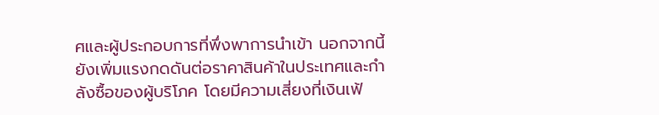ศและผู้ประกอบการที่พึ่งพาการนำเข้า นอกจากนี้ ยังเพิ่มแรงกดดันต่อราคาสินค้าในประเทศและกำลังซื้อของผู้บริโภค โดยมีความเสี่ยงที่เงินเฟ้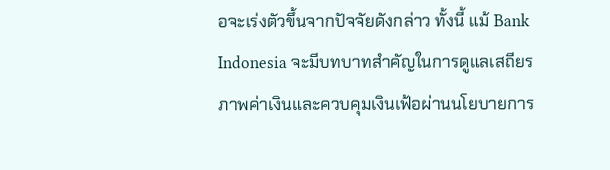อจะเร่งตัวขึ้นจากปัจจัยดังกล่าว ทั้งนี้ แม้ Bank Indonesia จะมีบทบาทสำคัญในการดูแลเสถียรภาพค่าเงินและควบคุมเงินเฟ้อผ่านนโยบายการ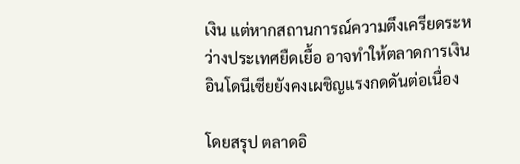เงิน แต่หากสถานการณ์ความตึงเครียดระหว่างประเทศยืดเยื้อ อาจทำให้ตลาดการเงินอินโดนีเซียยังคงเผชิญแรงกดดันต่อเนื่อง

โดยสรุป ตลาดอิ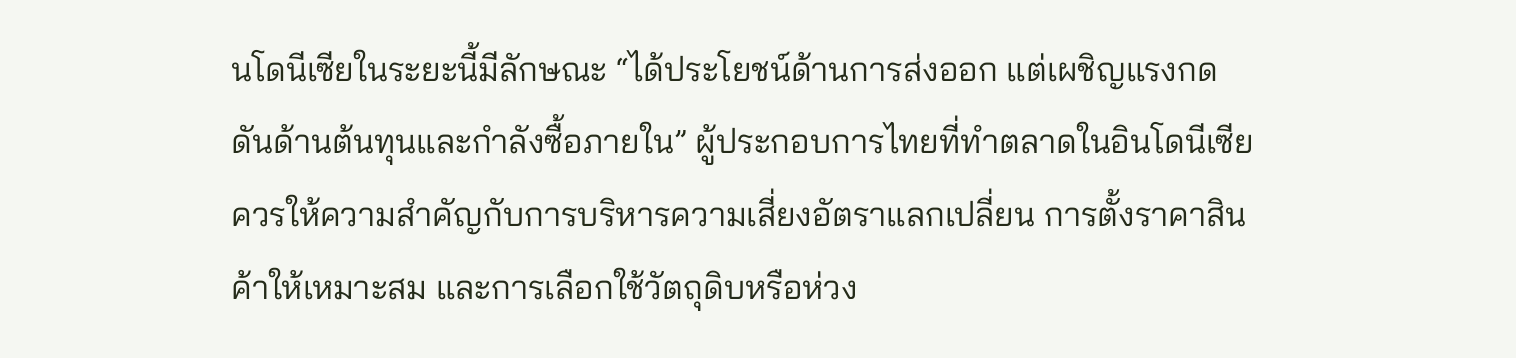นโดนีเซียในระยะนี้มีลักษณะ “ได้ประโยชน์ด้านการส่งออก แต่เผชิญแรงกดดันด้านต้นทุนและกำลังซื้อภายใน” ผู้ประกอบการไทยที่ทำตลาดในอินโดนีเซียควรให้ความสำคัญกับการบริหารความเสี่ยงอัตราแลกเปลี่ยน การตั้งราคาสินค้าให้เหมาะสม และการเลือกใช้วัตถุดิบหรือห่วง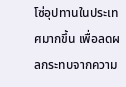โซ่อุปทานในประเทศมากขึ้น เพื่อลดผลกระทบจากความ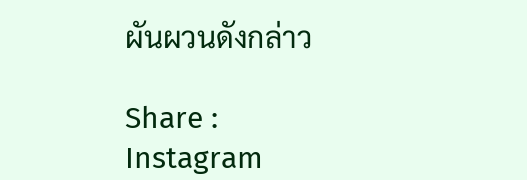ผันผวนดังกล่าว

Share :
Instagram